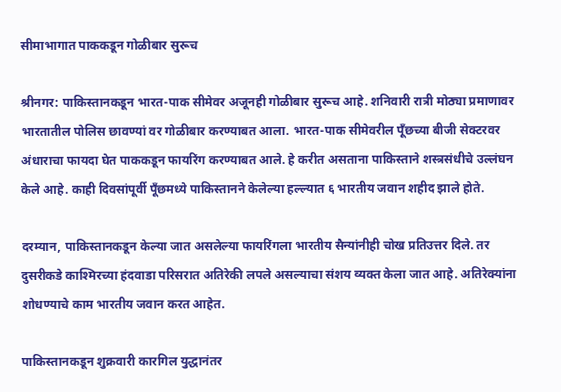सीमाभागात पाककडून गोळीबार सुरूच

श्रीनगर: पाकिस्तानकडून भारत-पाक सीमेवर अजूनही गोळीबार सुरूच आहे. शनिवारी रात्री मोठ्या प्रमाणावर भारतातील पोलिस छावण्यां वर गोळीबार करण्याबत आला. भारत-पाक सीमेवरील पूँछच्या बीजी सेक्टरवर अंधाराचा फायदा घेत पाककडून फायरिंग करण्याबत आले. हे करीत असताना पाकिस्ताने शस्त्रसंधीचे उल्लंघन केले आहे. काही दिवसांपूर्वी पूँछमध्ये पाकिस्तानने केलेल्या हल्ल्यात ६ भारतीय जवान शहीद झाले होते.

दरम्यान, पाकिस्तानकडून केल्या जात असलेल्या फायरिंगला भारतीय सैन्यांनीही चोख प्रतिउत्तर दिले. तर दुसरीकडे काश्मिरच्या हंदवाडा परिसरात अतिरेकी लपले असल्याचा संशय व्यक्त केला जात आहे. अतिरेक्यांना शोधण्याचे काम भारतीय जवान करत आहेत.

पाकिस्तानकडून शुक्रवारी कारगिल युद्धानंतर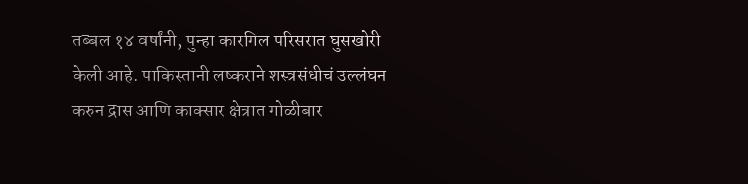तब्बल १४ वर्षांनी, पुन्हा कारगिल परिसरात घुसखोरी केली आहे. पाकिस्तानी लष्कराने शस्त्रसंधीचं उल्लंघन करुन द्रास आणि काक्सार क्षेत्रात गोळीबार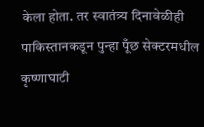केला होता. तर स्वातंत्र्य दिनावेळीही पाकिस्तानकडून पुन्हा पूँछ सेक्टरमधील कृष्णाघाटी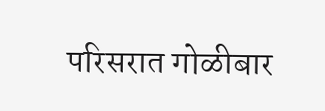परिसरात गोळीबार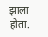झाला होता.